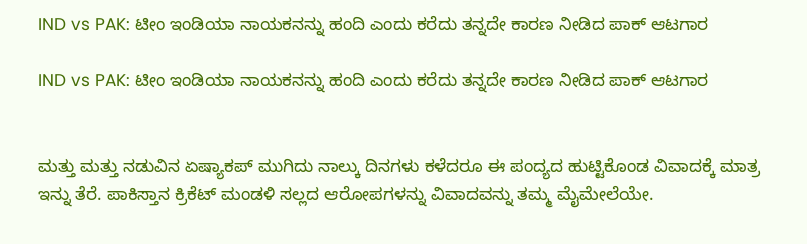IND vs PAK: ಟೀಂ ಇಂಡಿಯಾ ನಾಯಕನನ್ನು ಹಂದಿ ಎಂದು ಕರೆದು ತನ್ನದೇ ಕಾರಣ ನೀಡಿದ ಪಾಕ್ ಆಟಗಾರ

IND vs PAK: ಟೀಂ ಇಂಡಿಯಾ ನಾಯಕನನ್ನು ಹಂದಿ ಎಂದು ಕರೆದು ತನ್ನದೇ ಕಾರಣ ನೀಡಿದ ಪಾಕ್ ಆಟಗಾರ


ಮತ್ತು ಮತ್ತು ನಡುವಿನ ಏಷ್ಯಾಕಪ್ ಮುಗಿದು ನಾಲ್ಕು ದಿನಗಳು ಕಳೆದರೂ ಈ ಪಂದ್ಯದ ಹುಟ್ಟಿಕೊಂಡ ವಿವಾದಕ್ಕೆ ಮಾತ್ರ ಇನ್ನು ತೆರೆ. ಪಾಕಿಸ್ತಾನ ಕ್ರಿಕೆಟ್ ಮಂಡಳಿ ಸಲ್ಲದ ಆರೋಪಗಳನ್ನು ವಿವಾದವನ್ನು ತಮ್ಮ ಮೈಮೇಲೆಯೇ.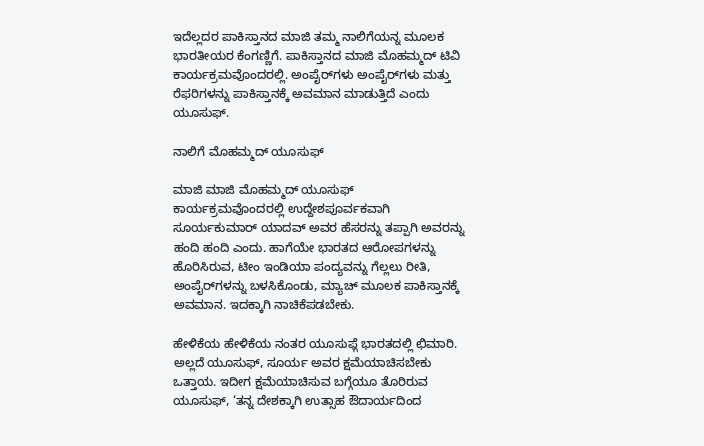ಇದೆಲ್ಲದರ ಪಾಕಿಸ್ತಾನದ ಮಾಜಿ ತಮ್ಮ ನಾಲಿಗೆಯನ್ನ ಮೂಲಕ ಭಾರತೀಯರ ಕೆಂಗಣ್ಣಿಗೆ. ಪಾಕಿಸ್ತಾನದ ಮಾಜಿ ಮೊಹಮ್ಮದ್ ಟಿವಿ ಕಾರ್ಯಕ್ರಮವೊಂದರಲ್ಲಿ. ಅಂಪೈರ್‌ಗಳು ಅಂಪೈರ್‌ಗಳು ಮತ್ತು ರೆಫರಿಗಳನ್ನು ಪಾಕಿಸ್ತಾನಕ್ಕೆ ಅವಮಾನ ಮಾಡುತ್ತಿದೆ ಎಂದು ಯೂಸುಫ್.

ನಾಲಿಗೆ ಮೊಹಮ್ಮದ್ ಯೂಸುಫ್

ಮಾಜಿ ಮಾಜಿ ಮೊಹಮ್ಮದ್ ಯೂಸುಫ್ ಕಾರ್ಯಕ್ರಮವೊಂದರಲ್ಲಿ ಉದ್ದೇಶಪೂರ್ವಕವಾಗಿ ಸೂರ್ಯಕುಮಾರ್ ಯಾದವ್ ಅವರ ಹೆಸರನ್ನು ತಪ್ಪಾಗಿ ಅವರನ್ನು ಹಂದಿ ಹಂದಿ ಎಂದು. ಹಾಗೆಯೇ ಭಾರತದ ಆರೋಪಗಳನ್ನು ಹೊರಿಸಿರುವ, ಟೀಂ ಇಂಡಿಯಾ ಪಂದ್ಯವನ್ನು ಗೆಲ್ಲಲು ರೀತಿ, ಅಂಪೈರ್‌ಗಳನ್ನು ಬಳಸಿಕೊಂಡು, ಮ್ಯಾಚ್ ಮೂಲಕ ಪಾಕಿಸ್ತಾನಕ್ಕೆ ಅವಮಾನ. ಇದಕ್ಕಾಗಿ ನಾಚಿಕೆಪಡಬೇಕು.

ಹೇಳಿಕೆಯ ಹೇಳಿಕೆಯ ನಂತರ ಯೂಸುಫ್ಗೆ ಭಾರತದಲ್ಲಿ ಛಿಮಾರಿ. ಅಲ್ಲದೆ ಯೂಸುಫ್, ಸೂರ್ಯ ಅವರ ಕ್ಷಮೆಯಾಚಿಸಬೇಕು ಒತ್ತಾಯ. ಇದೀಗ ಕ್ಷಮೆಯಾಚಿಸುವ ಬಗ್ಗೆಯೂ ತೊರಿರುವ ಯೂಸುಫ್, ‘ತನ್ನ ದೇಶಕ್ಕಾಗಿ ಉತ್ಸಾಹ ಔದಾರ್ಯದಿಂದ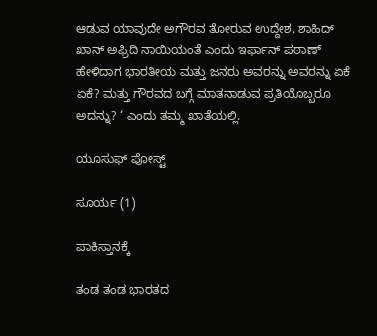ಆಡುವ ಯಾವುದೇ ಅಗೌರವ ತೋರುವ ಉದ್ದೇಶ. ಶಾಹಿದ್ ಖಾನ್ ಅಫ್ರಿದಿ ನಾಯಿಯಂತೆ ಎಂದು ಇರ್ಫಾನ್ ಪಠಾಣ್ ಹೇಳಿದಾಗ ಭಾರತೀಯ ಮತ್ತು ಜನರು ಅವರನ್ನು ಅವರನ್ನು ಏಕೆ ಏಕೆ? ಮತ್ತು ಗೌರವದ ಬಗ್ಗೆ ಮಾತನಾಡುವ ಪ್ರತಿಯೊಬ್ಬರೂ ಅದನ್ನು? ‘ ಎಂದು ತಮ್ಮ ಖಾತೆಯಲ್ಲಿ.

ಯೂಸುಫ್ ಪೋಸ್ಟ್

ಸೂರ್ಯ (1)

ಪಾಕಿಸ್ತಾನಕ್ಕೆ

ತಂಡ ತಂಡ ಭಾರತದ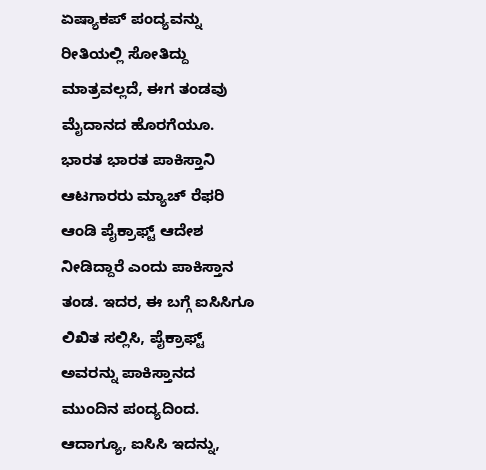ಏಷ್ಯಾಕಪ್ ಪಂದ್ಯವನ್ನು ರೀತಿಯಲ್ಲಿ ಸೋತಿದ್ದು ಮಾತ್ರವಲ್ಲದೆ, ಈಗ ತಂಡವು ಮೈದಾನದ ಹೊರಗೆಯೂ. ಭಾರತ ಭಾರತ ಪಾಕಿಸ್ತಾನಿ ಆಟಗಾರರು ಮ್ಯಾಚ್ ರೆಫರಿ ಆಂಡಿ ಪೈಕ್ರಾಫ್ಟ್ ಆದೇಶ ನೀಡಿದ್ದಾರೆ ಎಂದು ಪಾಕಿಸ್ತಾನ ತಂಡ. ಇದರ, ಈ ಬಗ್ಗೆ ಐಸಿಸಿಗೂ ಲಿಖಿತ ಸಲ್ಲಿಸಿ, ಪೈಕ್ರಾಫ್ಟ್ ಅವರನ್ನು ಪಾಕಿಸ್ತಾನದ ಮುಂದಿನ ಪಂದ್ಯದಿಂದ. ಆದಾಗ್ಯೂ, ಐಸಿಸಿ ಇದನ್ನು,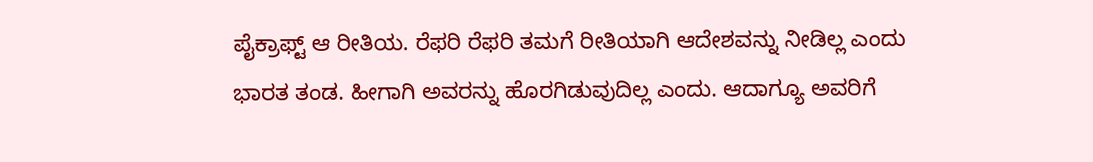ಪೈಕ್ರಾಫ್ಟ್ ಆ ರೀತಿಯ. ರೆಫರಿ ರೆಫರಿ ತಮಗೆ ರೀತಿಯಾಗಿ ಆದೇಶವನ್ನು ನೀಡಿಲ್ಲ ಎಂದು ಭಾರತ ತಂಡ. ಹೀಗಾಗಿ ಅವರನ್ನು ಹೊರಗಿಡುವುದಿಲ್ಲ ಎಂದು. ಆದಾಗ್ಯೂ ಅವರಿಗೆ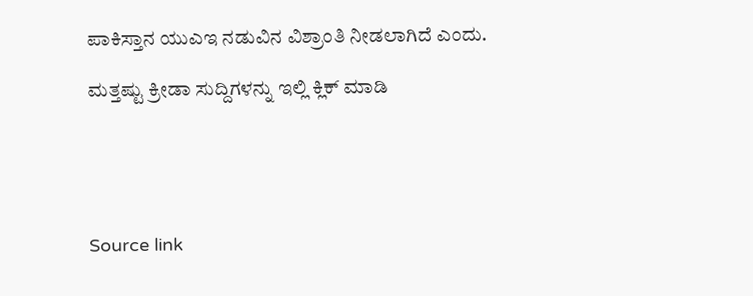ಪಾಕಿಸ್ತಾನ ಯುಎಇ ನಡುವಿನ ವಿಶ್ರಾಂತಿ ನೀಡಲಾಗಿದೆ ಎಂದು.

ಮತ್ತಷ್ಟು ಕ್ರೀಡಾ ಸುದ್ದಿಗಳನ್ನು ಇಲ್ಲಿ ಕ್ಲಿಕ್ ಮಾಡಿ





Source link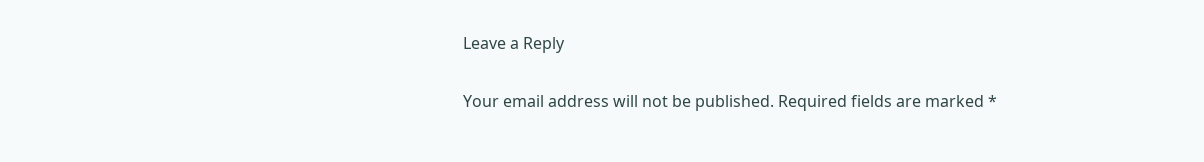Leave a Reply

Your email address will not be published. Required fields are marked *